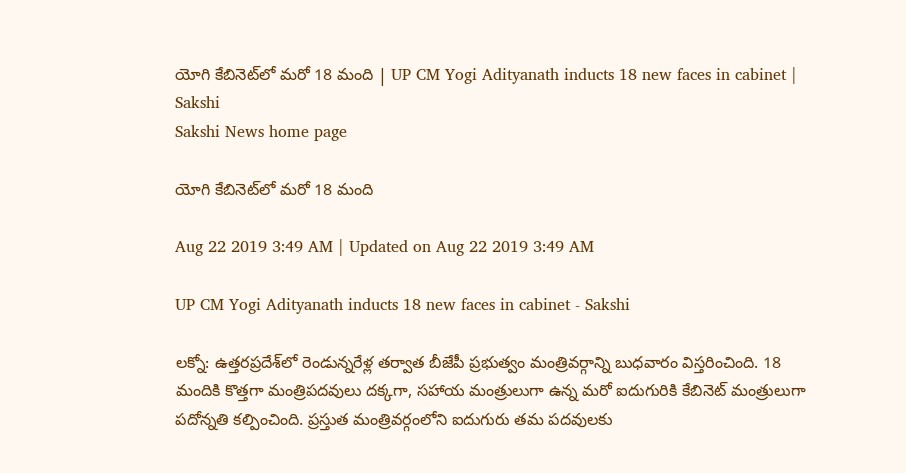యోగి కేబినెట్‌లో మరో 18 మంది | UP CM Yogi Adityanath inducts 18 new faces in cabinet | Sakshi
Sakshi News home page

యోగి కేబినెట్‌లో మరో 18 మంది

Aug 22 2019 3:49 AM | Updated on Aug 22 2019 3:49 AM

UP CM Yogi Adityanath inducts 18 new faces in cabinet - Sakshi

లక్నో: ఉత్తరప్రదేశ్‌లో రెండున్నరేళ్ల తర్వాత బీజేపీ ప్రభుత్వం మంత్రివర్గాన్ని బుధవారం విస్తరించింది. 18 మందికి కొత్తగా మంత్రిపదవులు దక్కగా, సహాయ మంత్రులుగా ఉన్న మరో ఐదుగురికి కేబినెట్‌ మంత్రులుగా పదోన్నతి కల్పించింది. ప్రస్తుత మంత్రివర్గంలోని ఐదుగురు తమ పదవులకు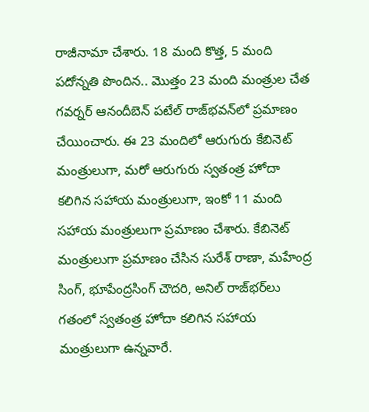రాజీనామా చేశారు. 18 మంది కొత్త, 5 మంది పదోన్నతి పొందిన.. మొత్తం 23 మంది మంత్రుల చేత గవర్నర్‌ ఆనందీబెన్‌ పటేల్‌ రాజ్‌భవన్‌లో ప్రమాణం చేయించారు. ఈ 23 మందిలో ఆరుగురు కేబినెట్‌ మంత్రులుగా, మరో ఆరుగురు స్వతంత్ర హోదా కలిగిన సహాయ మంత్రులుగా, ఇంకో 11 మంది సహాయ మంత్రులుగా ప్రమాణం చేశారు. కేబినెట్‌ మంత్రులుగా ప్రమాణం చేసిన సురేశ్‌ రాణా, మహేంద్ర సింగ్, భూపేంద్రసింగ్‌ చౌదరి, అనిల్‌ రాజ్‌భర్‌లు గతంలో స్వతంత్ర హోదా కలిగిన సహాయ మంత్రులుగా ఉన్నవారే.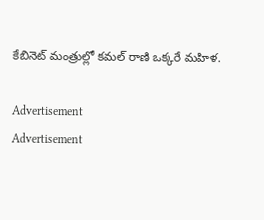కేబినెట్‌ మంత్రుల్లో కమల్‌ రాణి ఒక్కరే మహిళ.

Advertisement
Advertisement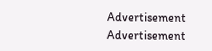Advertisement
Advertisement